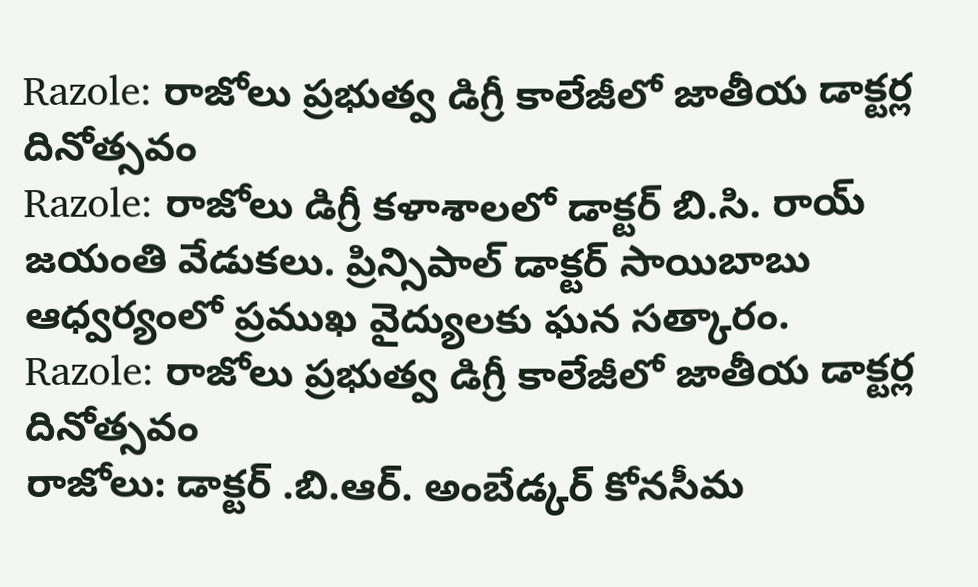Razole: రాజోలు ప్రభుత్వ డిగ్రీ కాలేజీలో జాతీయ డాక్టర్ల దినోత్సవం
Razole: రాజోలు డిగ్రీ కళాశాలలో డాక్టర్ బి.సి. రాయ్ జయంతి వేడుకలు. ప్రిన్సిపాల్ డాక్టర్ సాయిబాబు ఆధ్వర్యంలో ప్రముఖ వైద్యులకు ఘన సత్కారం.
Razole: రాజోలు ప్రభుత్వ డిగ్రీ కాలేజీలో జాతీయ డాక్టర్ల దినోత్సవం
రాజోలు: డాక్టర్ .బి.ఆర్. అంబేడ్కర్ కోనసీమ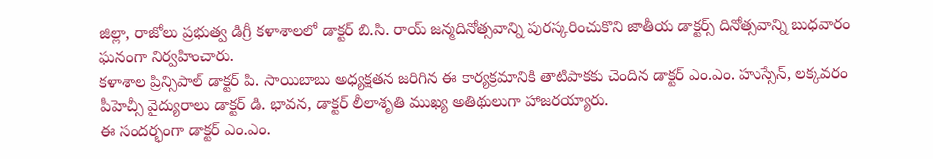జిల్లా, రాజోలు ప్రభుత్వ డిగ్రీ కళాశాలలో డాక్టర్ బి.సి. రాయ్ జన్మదినోత్సవాన్ని పురస్కరించుకొని జాతీయ డాక్టర్స్ దినోత్సవాన్ని బుధవారం ఘనంగా నిర్వహించారు.
కళాశాల ప్రిన్సిపాల్ డాక్టర్ పి. సాయిబాబు అధ్యక్షతన జరిగిన ఈ కార్యక్రమానికి తాటిపాకకు చెందిన డాక్టర్ ఎం.ఎం. హుస్సేన్, లక్కవరం పీహెచ్సీ వైద్యురాలు డాక్టర్ డి. భావన, డాక్టర్ లీలాశృతి ముఖ్య అతిథులుగా హాజరయ్యారు.
ఈ సందర్భంగా డాక్టర్ ఎం.ఎం.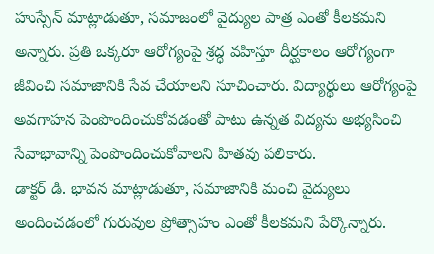హుస్సేన్ మాట్లాడుతూ, సమాజంలో వైద్యుల పాత్ర ఎంతో కీలకమని అన్నారు. ప్రతి ఒక్కరూ ఆరోగ్యంపై శ్రద్ధ వహిస్తూ దీర్ఘకాలం ఆరోగ్యంగా జీవించి సమాజానికి సేవ చేయాలని సూచించారు. విద్యార్థులు ఆరోగ్యంపై అవగాహన పెంపొందించుకోవడంతో పాటు ఉన్నత విద్యను అభ్యసించి సేవాభావాన్ని పెంపొందించుకోవాలని హితవు పలికారు.
డాక్టర్ డి. భావన మాట్లాడుతూ, సమాజానికి మంచి వైద్యులు అందించడంలో గురువుల ప్రోత్సాహం ఎంతో కీలకమని పేర్కొన్నారు.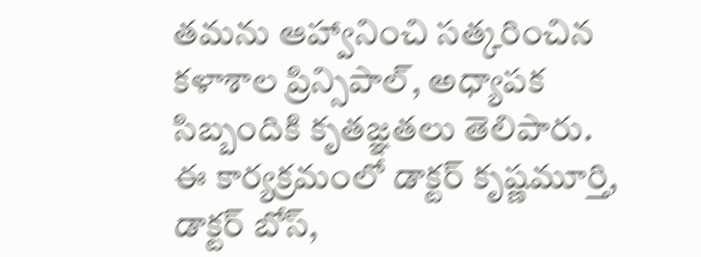తమను ఆహ్వానించి సత్కరించిన కళాశాల ప్రిన్సిపాల్, అధ్యాపక సిబ్బందికి కృతజ్ఞతలు తెలిపారు.
ఈ కార్యక్రమంలో డాక్టర్ కృష్ణమూర్తి, డాక్టర్ బోస్,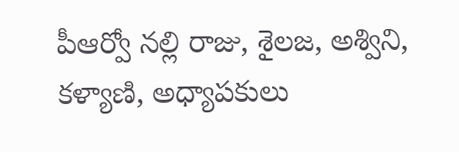పీఆర్వో నల్లి రాజు, శైలజ, అశ్విని, కళ్యాణి, అధ్యాపకులు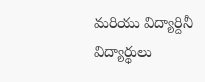మరియు విద్యార్దినీ విద్యార్థులు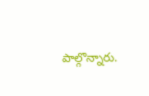పాల్గొన్నారు.